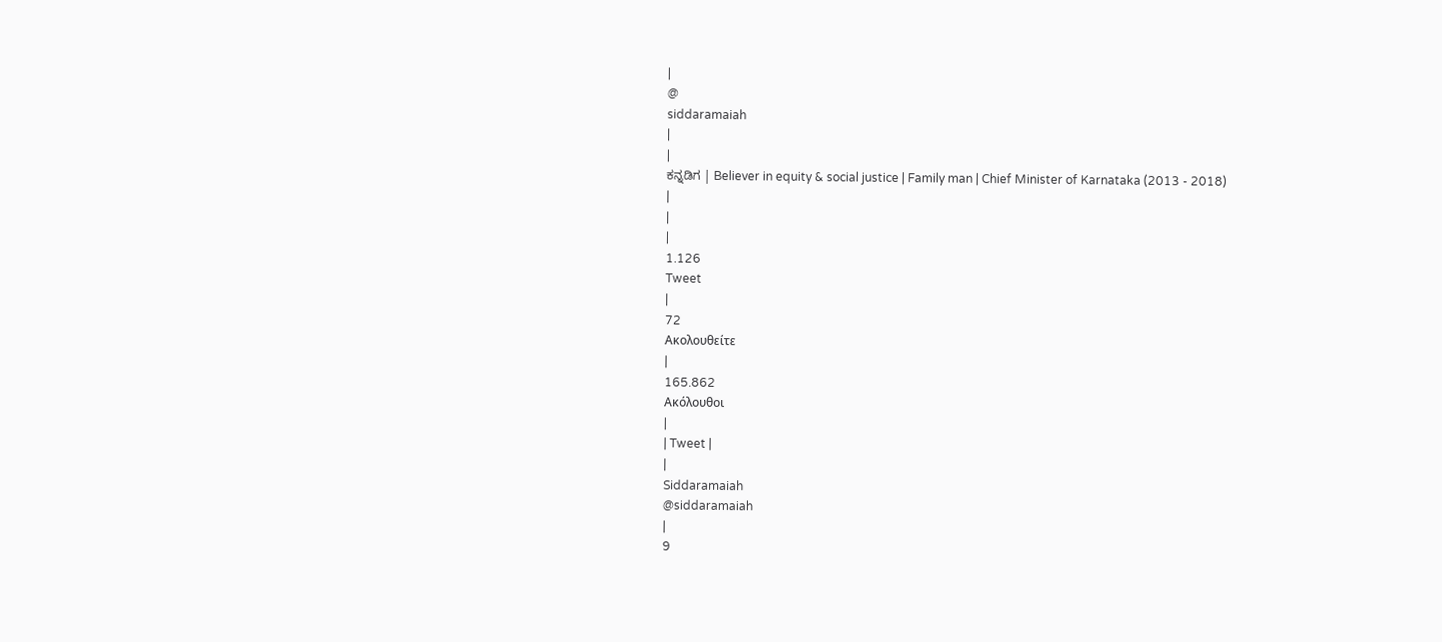|
@
siddaramaiah
|
|
ಕನ್ನಡಿಗ | Believer in equity & social justice | Family man | Chief Minister of Karnataka (2013 - 2018)
|
|
|
1.126
Tweet
|
72
Ακολουθείτε
|
165.862
Ακόλουθοι
|
| Tweet |
|
Siddaramaiah
@siddaramaiah
|
9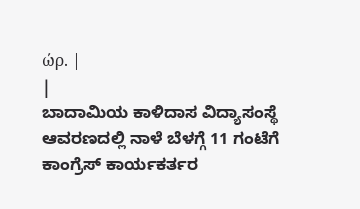ώρ. |
|
ಬಾದಾಮಿಯ ಕಾಳಿದಾಸ ವಿದ್ಯಾಸಂಸ್ಥೆ ಆವರಣದಲ್ಲಿ ನಾಳೆ ಬೆಳಗ್ಗೆ 11 ಗಂಟೆಗೆ ಕಾಂಗ್ರೆಸ್ ಕಾರ್ಯಕರ್ತರ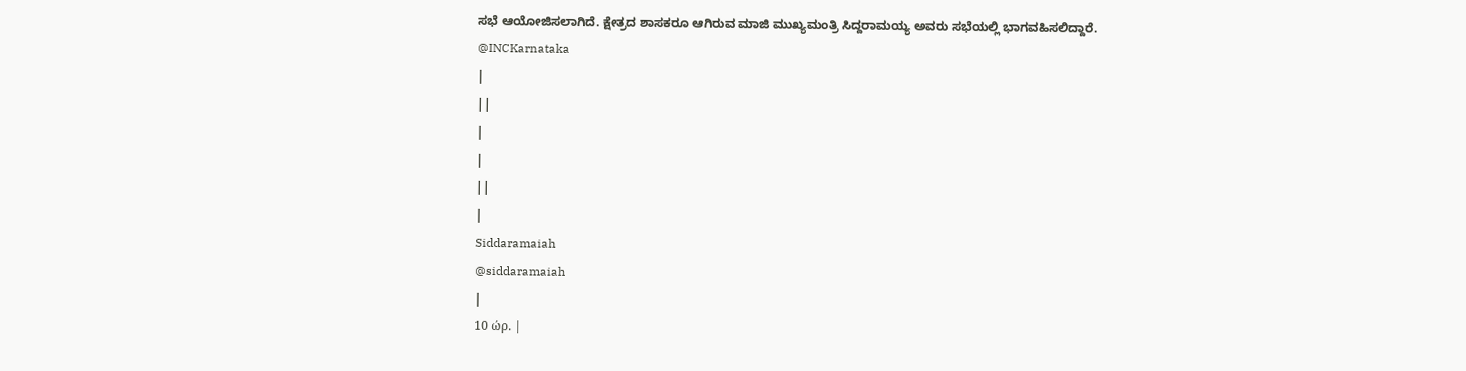ಸಭೆ ಆಯೋಜಿಸಲಾಗಿದೆ. ಕ್ಷೇತ್ರದ ಶಾಸಕರೂ ಆಗಿರುವ ಮಾಜಿ ಮುಖ್ಯಮಂತ್ರಿ ಸಿದ್ದರಾಮಯ್ಯ ಅವರು ಸಭೆಯಲ್ಲಿ ಭಾಗವಹಿಸಲಿದ್ದಾರೆ.
@INCKarnataka
|
||
|
|
||
|
Siddaramaiah
@siddaramaiah
|
10 ώρ. |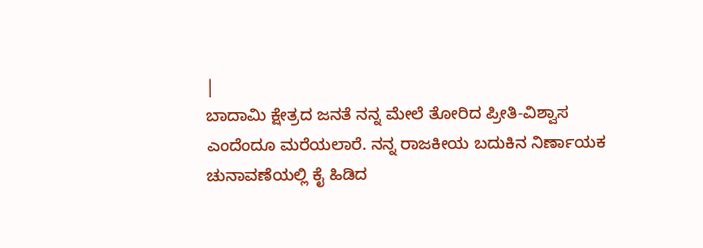|
ಬಾದಾಮಿ ಕ್ಷೇತ್ರದ ಜನತೆ ನನ್ನ ಮೇಲೆ ತೋರಿದ ಪ್ರೀತಿ-ವಿಶ್ವಾಸ ಎಂದೆಂದೂ ಮರೆಯಲಾರೆ. ನನ್ನ ರಾಜಕೀಯ ಬದುಕಿನ ನಿರ್ಣಾಯಕ ಚುನಾವಣೆಯಲ್ಲಿ ಕೈ ಹಿಡಿದ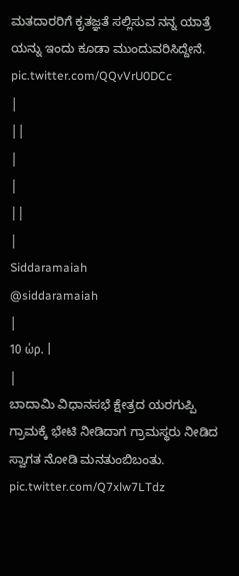ಮತದಾರರಿಗೆ ಕೃತಜ್ಞತೆ ಸಲ್ಲಿಸುವ ನನ್ನ ಯಾತ್ರೆ ಯನ್ನು ಇಂದು ಕೂಡಾ ಮುಂದುವರಿಸಿದ್ದೇನೆ. pic.twitter.com/QQvVrU0DCc
|
||
|
|
||
|
Siddaramaiah
@siddaramaiah
|
10 ώρ. |
|
ಬಾದಾಮಿ ವಿಧಾನಸಭೆ ಕ್ಷೇತ್ರದ ಯರಗುಪ್ಪಿ ಗ್ರಾಮಕ್ಕೆ ಭೇಟಿ ನೀಡಿದಾಗ ಗ್ರಾಮಸ್ಥರು ನೀಡಿದ ಸ್ವಾಗತ ನೋಡಿ ಮನತುಂಬಿಬಂತು. pic.twitter.com/Q7xlw7LTdz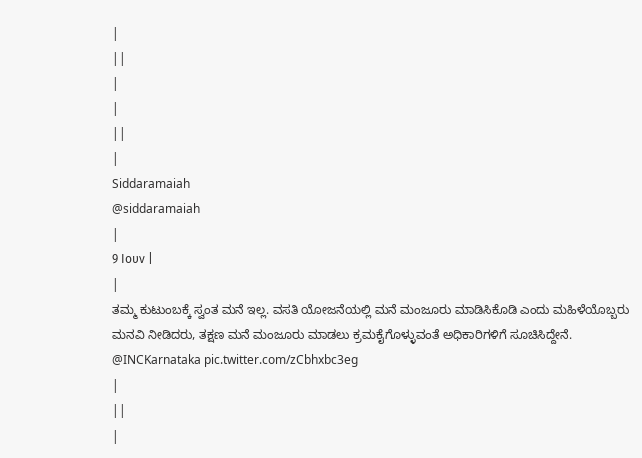|
||
|
|
||
|
Siddaramaiah
@siddaramaiah
|
9 Ιουν |
|
ತಮ್ಮ ಕುಟುಂಬಕ್ಕೆ ಸ್ವಂತ ಮನೆ ಇಲ್ಲ. ವಸತಿ ಯೋಜನೆಯಲ್ಲಿ ಮನೆ ಮಂಜೂರು ಮಾಡಿಸಿಕೊಡಿ ಎಂದು ಮಹಿಳೆಯೊಬ್ಬರು ಮನವಿ ನೀಡಿದರು, ತಕ್ಷಣ ಮನೆ ಮಂಜೂರು ಮಾಡಲು ಕ್ರಮಕೈಗೊಳ್ಳುವಂತೆ ಅಧಿಕಾರಿಗಳಿಗೆ ಸೂಚಿಸಿದ್ದೇನೆ.
@INCKarnataka pic.twitter.com/zCbhxbc3eg
|
||
|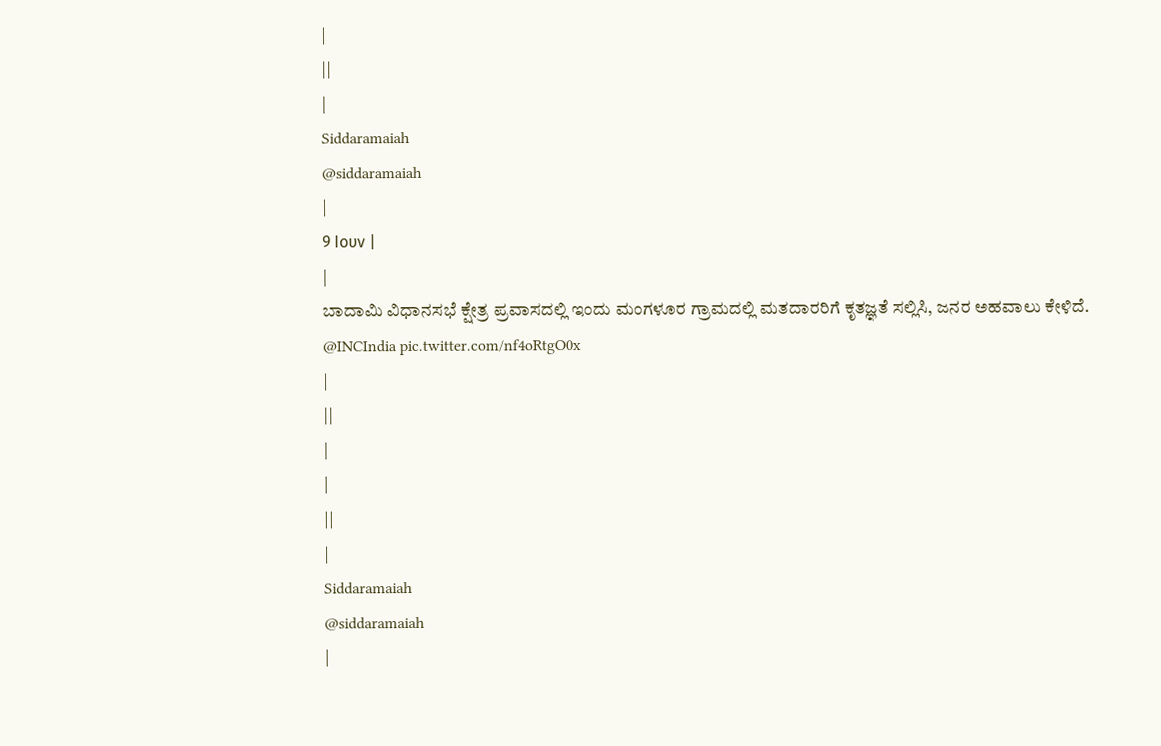|
||
|
Siddaramaiah
@siddaramaiah
|
9 Ιουν |
|
ಬಾದಾಮಿ ವಿಧಾನಸಭೆ ಕ್ಷೇತ್ರ ಪ್ರವಾಸದಲ್ಲಿ ಇಂದು ಮಂಗಳೂರ ಗ್ರಾಮದಲ್ಲಿ ಮತದಾರರಿಗೆ ಕೃತಜ್ಞತೆ ಸಲ್ಲಿಸಿ, ಜನರ ಅಹವಾಲು ಕೇಳಿದೆ.
@INCIndia pic.twitter.com/nf4oRtgO0x
|
||
|
|
||
|
Siddaramaiah
@siddaramaiah
|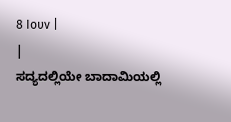8 Ιουν |
|
ಸದ್ಯದಲ್ಲಿಯೇ ಬಾದಾಮಿಯಲ್ಲಿ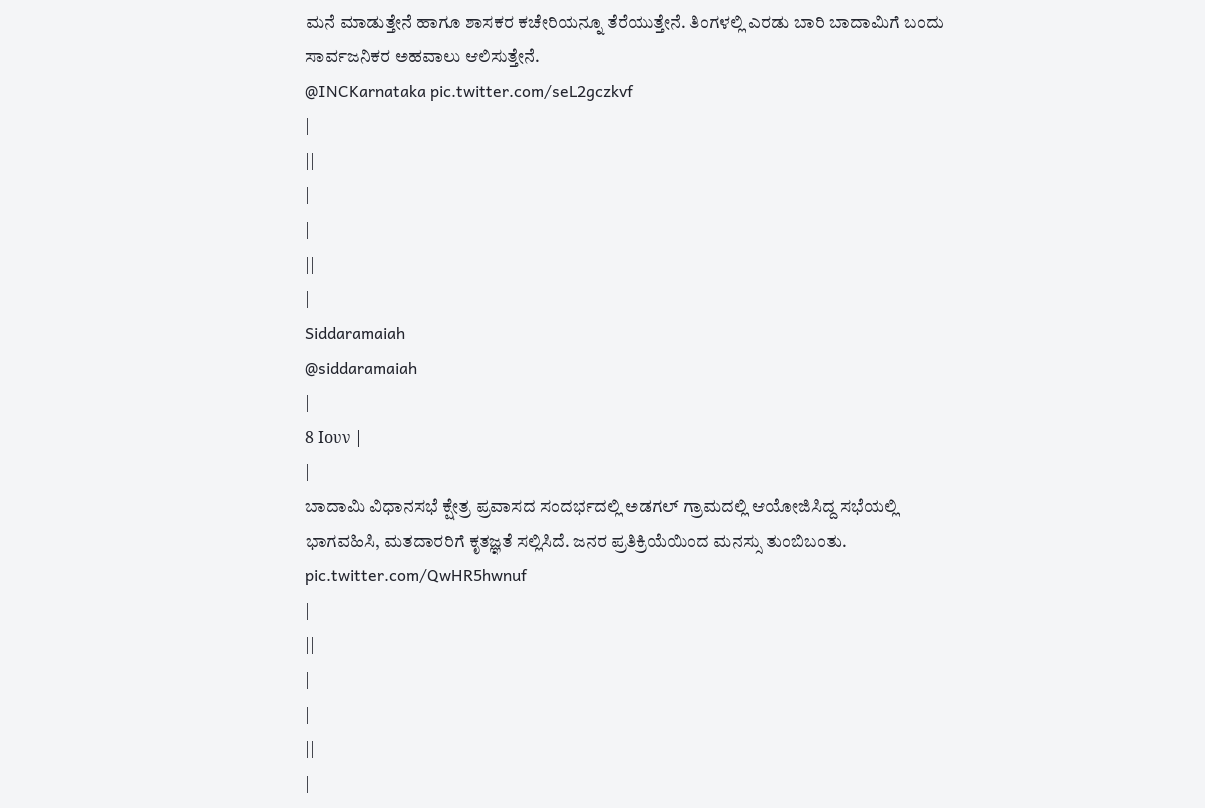ಮನೆ ಮಾಡುತ್ತೇನೆ ಹಾಗೂ ಶಾಸಕರ ಕಚೇರಿಯನ್ನೂ ತೆರೆಯುತ್ತೇನೆ. ತಿಂಗಳಲ್ಲಿ ಎರಡು ಬಾರಿ ಬಾದಾಮಿಗೆ ಬಂದು ಸಾರ್ವಜನಿಕರ ಅಹವಾಲು ಆಲಿಸುತ್ತೇನೆ.
@INCKarnataka pic.twitter.com/seL2gczkvf
|
||
|
|
||
|
Siddaramaiah
@siddaramaiah
|
8 Ιουν |
|
ಬಾದಾಮಿ ವಿಧಾನಸಭೆ ಕ್ಷೇತ್ರ ಪ್ರವಾಸದ ಸಂದರ್ಭದಲ್ಲಿ ಅಡಗಲ್ ಗ್ರಾಮದಲ್ಲಿ ಆಯೋಜಿಸಿದ್ದ ಸಭೆಯಲ್ಲಿ ಭಾಗವಹಿಸಿ, ಮತದಾರರಿಗೆ ಕೃತಜ್ಞತೆ ಸಲ್ಲಿಸಿದೆ. ಜನರ ಪ್ರತಿಕ್ರಿಯೆಯಿಂದ ಮನಸ್ಸು ತುಂಬಿಬಂತು. pic.twitter.com/QwHR5hwnuf
|
||
|
|
||
|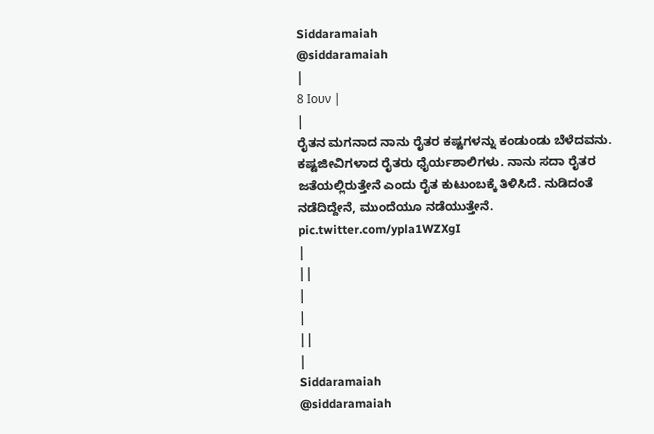Siddaramaiah
@siddaramaiah
|
8 Ιουν |
|
ರೈತನ ಮಗನಾದ ನಾನು ರೈತರ ಕಷ್ಟಗಳನ್ನು ಕಂಡುಂಡು ಬೆಳೆದವನು. ಕಷ್ಟಜೀವಿಗಳಾದ ರೈತರು ಧೈರ್ಯಶಾಲಿಗಳು. ನಾನು ಸದಾ ರೈತರ ಜತೆಯಲ್ಲಿರುತ್ತೇನೆ ಎಂದು ರೈತ ಕುಟುಂಬಕ್ಕೆ ತಿಳಿಸಿದೆ. ನುಡಿದಂತೆ ನಡೆದಿದ್ದೇನೆ, ಮುಂದೆಯೂ ನಡೆಯುತ್ತೇನೆ. pic.twitter.com/ypla1WZXgI
|
||
|
|
||
|
Siddaramaiah
@siddaramaiah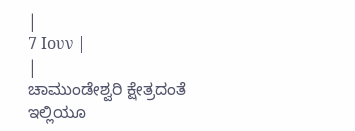|
7 Ιουν |
|
ಚಾಮುಂಡೇಶ್ವರಿ ಕ್ಷೇತ್ರದಂತೆ ಇಲ್ಲಿಯೂ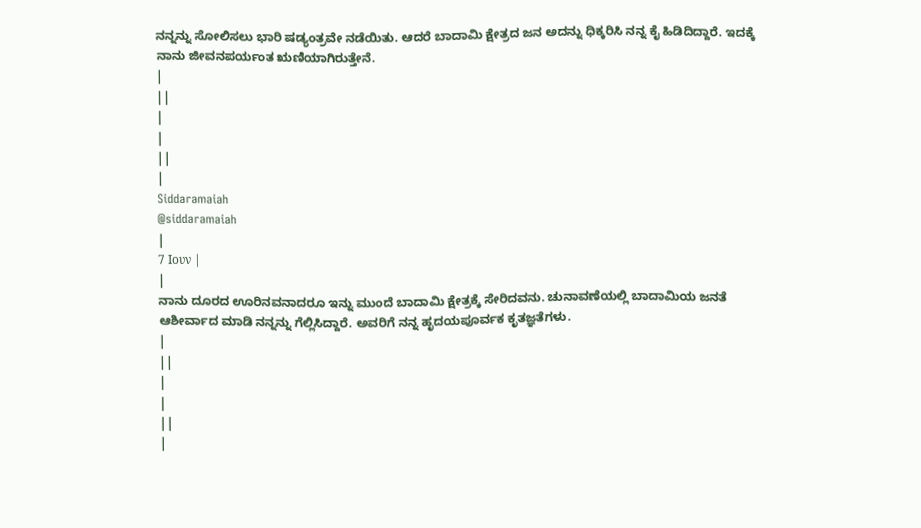ನನ್ನನ್ನು ಸೋಲಿಸಲು ಭಾರಿ ಷಡ್ಯಂತ್ರವೇ ನಡೆಯಿತು. ಆದರೆ ಬಾದಾಮಿ ಕ್ಷೇತ್ರದ ಜನ ಅದನ್ನು ಧಿಕ್ಕರಿಸಿ ನನ್ನ ಕೈ ಹಿಡಿದಿದ್ದಾರೆ. ಇದಕ್ಕೆ ನಾನು ಜೀವನಪರ್ಯಂತ ಋಣಿಯಾಗಿರುತ್ತೇನೆ.
|
||
|
|
||
|
Siddaramaiah
@siddaramaiah
|
7 Ιουν |
|
ನಾನು ದೂರದ ಊರಿನವನಾದರೂ ಇನ್ನು ಮುಂದೆ ಬಾದಾಮಿ ಕ್ಷೇತ್ರಕ್ಕೆ ಸೇರಿದವನು. ಚುನಾವಣೆಯಲ್ಲಿ ಬಾದಾಮಿಯ ಜನತೆ ಆಶೀರ್ವಾದ ಮಾಡಿ ನನ್ನನ್ನು ಗೆಲ್ಲಿಸಿದ್ದಾರೆ. ಅವರಿಗೆ ನನ್ನ ಹೃದಯಪೂರ್ವಕ ಕೃತಜ್ಞತೆಗಳು.
|
||
|
|
||
|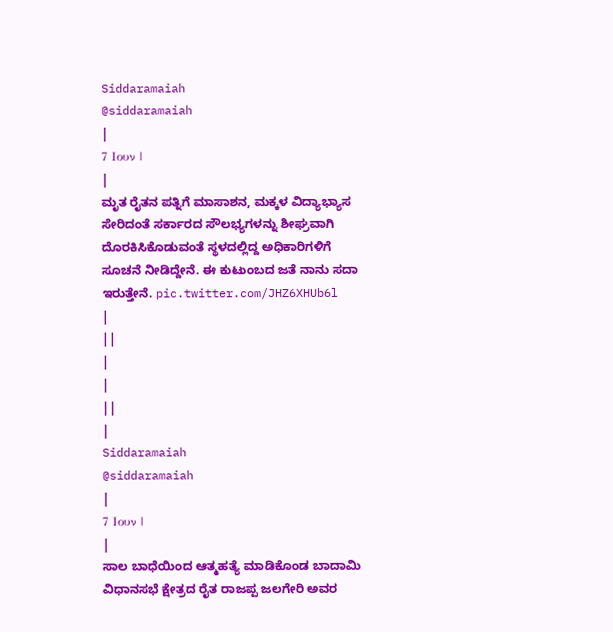Siddaramaiah
@siddaramaiah
|
7 Ιουν |
|
ಮೃತ ರೈತನ ಪತ್ನಿಗೆ ಮಾಸಾಶನ, ಮಕ್ಕಳ ವಿದ್ಯಾಭ್ಯಾಸ ಸೇರಿದಂತೆ ಸರ್ಕಾರದ ಸೌಲಭ್ಯಗಳನ್ನು ಶೀಘ್ರವಾಗಿ ದೊರಕಿಸಿಕೊಡುವಂತೆ ಸ್ಥಳದಲ್ಲಿದ್ದ ಅಧಿಕಾರಿಗಳಿಗೆ ಸೂಚನೆ ನೀಡಿದ್ದೇನೆ. ಈ ಕುಟುಂಬದ ಜತೆ ನಾನು ಸದಾ ಇರುತ್ತೇನೆ. pic.twitter.com/JHZ6XHUb6l
|
||
|
|
||
|
Siddaramaiah
@siddaramaiah
|
7 Ιουν |
|
ಸಾಲ ಬಾಧೆಯಿಂದ ಆತ್ಮಹತ್ಯೆ ಮಾಡಿಕೊಂಡ ಬಾದಾಮಿ ವಿಧಾನಸಭೆ ಕ್ಷೇತ್ರದ ರೈತ ರಾಜಪ್ಪ ಜಲಗೇರಿ ಅವರ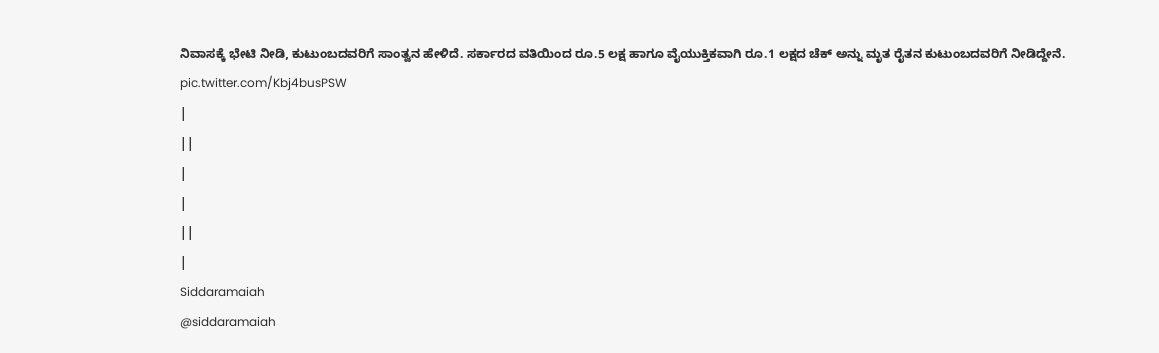ನಿವಾಸಕ್ಕೆ ಭೇಟಿ ನೀಡಿ, ಕುಟುಂಬದವರಿಗೆ ಸಾಂತ್ವನ ಹೇಳಿದೆ. ಸರ್ಕಾರದ ವತಿಯಿಂದ ರೂ.5 ಲಕ್ಷ ಹಾಗೂ ವೈಯುಕ್ತಿಕವಾಗಿ ರೂ.1 ಲಕ್ಷದ ಚೆಕ್ ಅನ್ನು ಮೃತ ರೈತನ ಕುಟುಂಬದವರಿಗೆ ನೀಡಿದ್ದೇನೆ. pic.twitter.com/Kbj4busPSW
|
||
|
|
||
|
Siddaramaiah
@siddaramaiah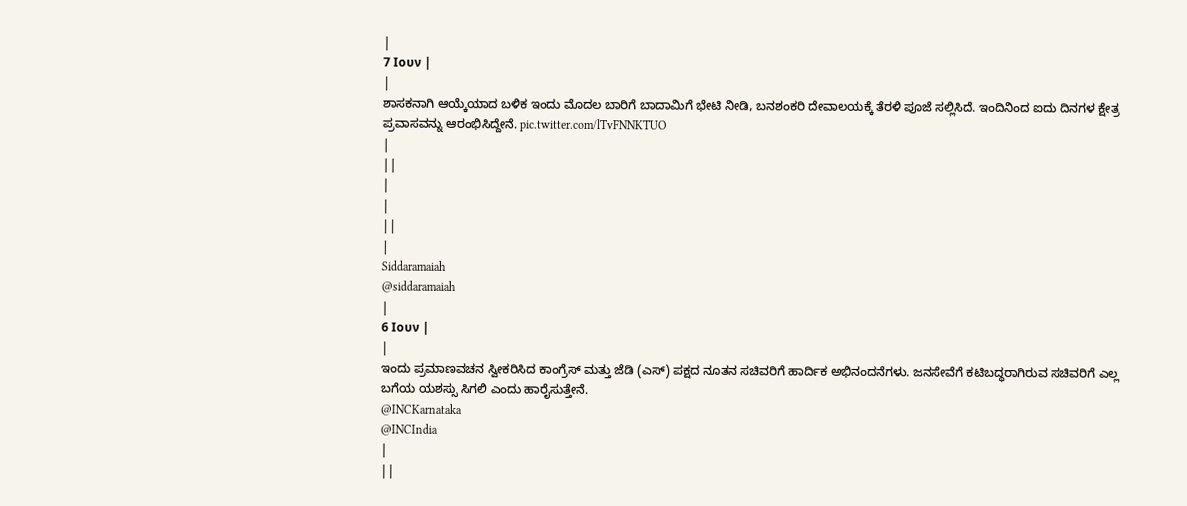|
7 Ιουν |
|
ಶಾಸಕನಾಗಿ ಆಯ್ಕೆಯಾದ ಬಳಿಕ ಇಂದು ಮೊದಲ ಬಾರಿಗೆ ಬಾದಾಮಿಗೆ ಭೇಟಿ ನೀಡಿ, ಬನಶಂಕರಿ ದೇವಾಲಯಕ್ಕೆ ತೆರಳಿ ಪೂಜೆ ಸಲ್ಲಿಸಿದೆ. ಇಂದಿನಿಂದ ಐದು ದಿನಗಳ ಕ್ಷೇತ್ರ ಪ್ರವಾಸವನ್ನು ಆರಂಭಿಸಿದ್ದೇನೆ. pic.twitter.com/lTvFNNKTUO
|
||
|
|
||
|
Siddaramaiah
@siddaramaiah
|
6 Ιουν |
|
ಇಂದು ಪ್ರಮಾಣವಚನ ಸ್ವೀಕರಿಸಿದ ಕಾಂಗ್ರೆಸ್ ಮತ್ತು ಜೆಡಿ (ಎಸ್) ಪಕ್ಷದ ನೂತನ ಸಚಿವರಿಗೆ ಹಾರ್ದಿಕ ಅಭಿನಂದನೆಗಳು. ಜನಸೇವೆಗೆ ಕಟಿಬದ್ಧರಾಗಿರುವ ಸಚಿವರಿಗೆ ಎಲ್ಲ ಬಗೆಯ ಯಶಸ್ಸು ಸಿಗಲಿ ಎಂದು ಹಾರೈಸುತ್ತೇನೆ.
@INCKarnataka
@INCIndia
|
||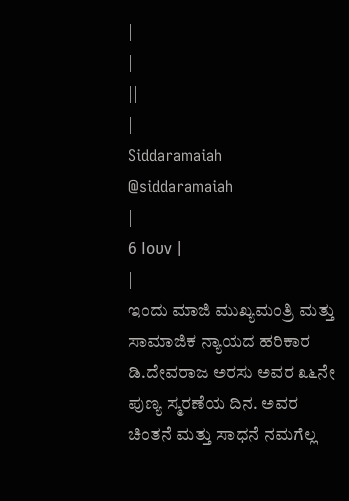|
|
||
|
Siddaramaiah
@siddaramaiah
|
6 Ιουν |
|
ಇಂದು ಮಾಜಿ ಮುಖ್ಯಮಂತ್ರಿ ಮತ್ತು ಸಾಮಾಜಿಕ ನ್ಯಾಯದ ಹರಿಕಾರ ಡಿ.ದೇವರಾಜ ಅರಸು ಅವರ ೩೬ನೇ ಪುಣ್ಯ ಸ್ಮರಣೆಯ ದಿನ. ಅವರ ಚಿಂತನೆ ಮತ್ತು ಸಾಧನೆ ನಮಗೆಲ್ಲ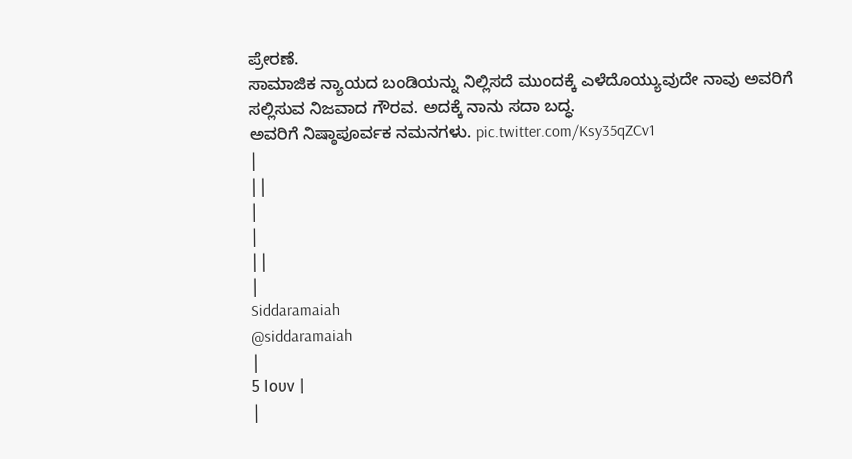ಪ್ರೇರಣೆ.
ಸಾಮಾಜಿಕ ನ್ಯಾಯದ ಬಂಡಿಯನ್ನು ನಿಲ್ಲಿಸದೆ ಮುಂದಕ್ಕೆ ಎಳೆದೊಯ್ಯುವುದೇ ನಾವು ಅವರಿಗೆ ಸಲ್ಲಿಸುವ ನಿಜವಾದ ಗೌರವ. ಅದಕ್ಕೆ ನಾನು ಸದಾ ಬದ್ಧ.
ಅವರಿಗೆ ನಿಷ್ಠಾಪೂರ್ವಕ ನಮನಗಳು. pic.twitter.com/Ksy35qZCv1
|
||
|
|
||
|
Siddaramaiah
@siddaramaiah
|
5 Ιουν |
|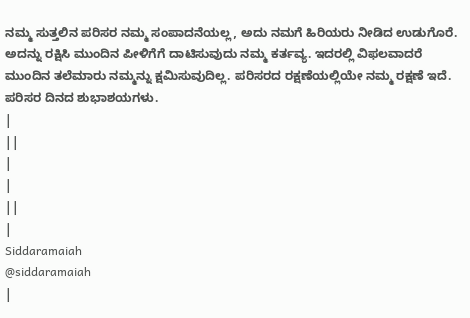ನಮ್ಮ ಸುತ್ತಲಿನ ಪರಿಸರ ನಮ್ಮ ಸಂಪಾದನೆಯಲ್ಲ, ಅದು ನಮಗೆ ಹಿರಿಯರು ನೀಡಿದ ಉಡುಗೊರೆ. ಅದನ್ನು ರಕ್ಷಿಸಿ ಮುಂದಿನ ಪೀಳಿಗೆಗೆ ದಾಟಿಸುವುದು ನಮ್ಮ ಕರ್ತವ್ಯ. ಇದರಲ್ಲಿ ವಿಫಲವಾದರೆ ಮುಂದಿನ ತಲೆಮಾರು ನಮ್ಮನ್ನು ಕ್ಷಮಿಸುವುದಿಲ್ಲ. ಪರಿಸರದ ರಕ್ಷಣೆಯಲ್ಲಿಯೇ ನಮ್ಮ ರಕ್ಷಣೆ ಇದೆ.
ಪರಿಸರ ದಿನದ ಶುಭಾಶಯಗಳು.
|
||
|
|
||
|
Siddaramaiah
@siddaramaiah
|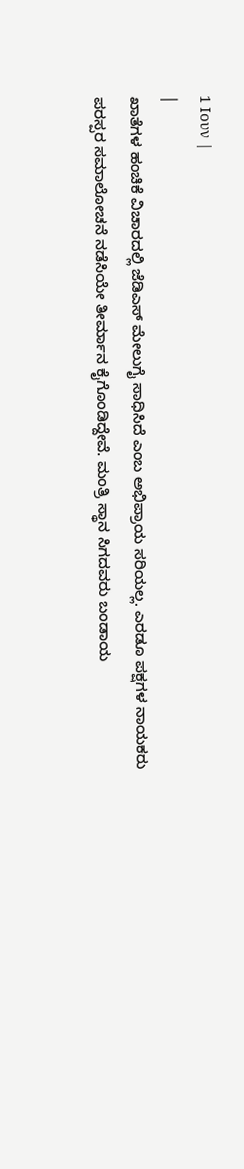1 Ιουν |
|
ಖಾತೆಗಳ ಹಂಚಿಕೆ ವಿಚಾರದಲ್ಲಿ ಜೆಡಿಎಸ್ ಮೇಲುಗೈ ಸಾಧಿಸಿದೆ ಎಂಬ ಅಭಿಪ್ರಾಯ ಸರಿಯಲ್ಲ. ಎರಡೂ ಪಕ್ಷಗಳ ನಾಯಕರು ಪರಸ್ಪರ ಸಮಾಲೋಚನೆ ನಡೆಸಿಯೇ ತೀರ್ಮಾನ ಕೈಗೊಂಡಿದ್ದೇವೆ. ಮಂತ್ರಿ ಸ್ಥಾನ ಸಿಗದವರು ಬಂಡಾಯ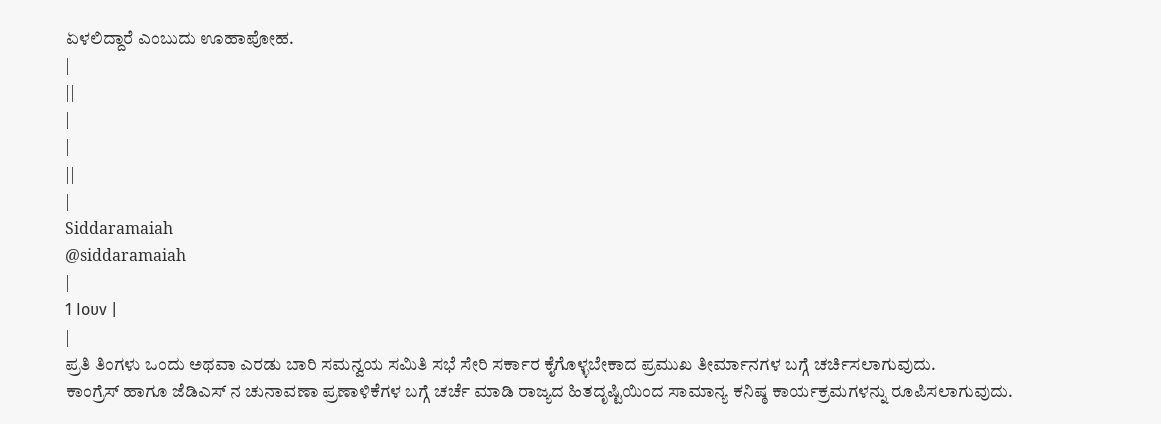ಏಳಲಿದ್ದಾರೆ ಎಂಬುದು ಊಹಾಪೋಹ.
|
||
|
|
||
|
Siddaramaiah
@siddaramaiah
|
1 Ιουν |
|
ಪ್ರತಿ ತಿಂಗಳು ಒಂದು ಅಥವಾ ಎರಡು ಬಾರಿ ಸಮನ್ವಯ ಸಮಿತಿ ಸಭೆ ಸೇರಿ ಸರ್ಕಾರ ಕೈಗೊಳ್ಳಬೇಕಾದ ಪ್ರಮುಖ ತೀರ್ಮಾನಗಳ ಬಗ್ಗೆ ಚರ್ಚಿಸಲಾಗುವುದು.
ಕಾಂಗ್ರೆಸ್ ಹಾಗೂ ಜೆಡಿಎಸ್ ನ ಚುನಾವಣಾ ಪ್ರಣಾಳಿಕೆಗಳ ಬಗ್ಗೆ ಚರ್ಚೆ ಮಾಡಿ ರಾಜ್ಯದ ಹಿತದೃಷ್ಟಿಯಿಂದ ಸಾಮಾನ್ಯ ಕನಿಷ್ಠ ಕಾರ್ಯಕ್ರಮಗಳನ್ನು ರೂಪಿಸಲಾಗುವುದು.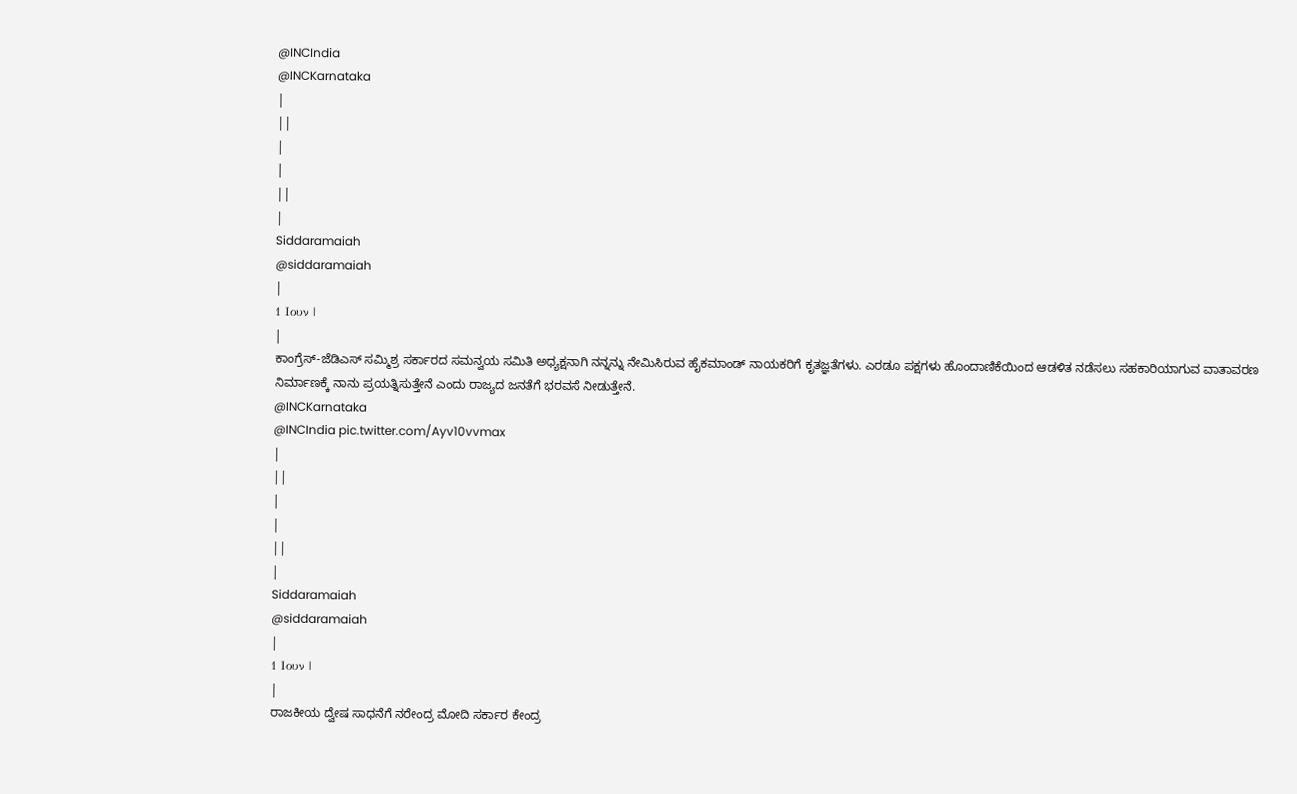@INCIndia
@INCKarnataka
|
||
|
|
||
|
Siddaramaiah
@siddaramaiah
|
1 Ιουν |
|
ಕಾಂಗ್ರೆಸ್-ಜೆಡಿಎಸ್ ಸಮ್ಮಿಶ್ರ ಸರ್ಕಾರದ ಸಮನ್ವಯ ಸಮಿತಿ ಅಧ್ಯಕ್ಷನಾಗಿ ನನ್ನನ್ನು ನೇಮಿಸಿರುವ ಹೈಕಮಾಂಡ್ ನಾಯಕರಿಗೆ ಕೃತಜ್ಞತೆಗಳು. ಎರಡೂ ಪಕ್ಷಗಳು ಹೊಂದಾಣಿಕೆಯಿಂದ ಆಡಳಿತ ನಡೆಸಲು ಸಹಕಾರಿಯಾಗುವ ವಾತಾವರಣ ನಿರ್ಮಾಣಕ್ಕೆ ನಾನು ಪ್ರಯತ್ನಿಸುತ್ತೇನೆ ಎಂದು ರಾಜ್ಯದ ಜನತೆಗೆ ಭರವಸೆ ನೀಡುತ್ತೇನೆ.
@INCKarnataka
@INCIndia pic.twitter.com/Ayv10vvmax
|
||
|
|
||
|
Siddaramaiah
@siddaramaiah
|
1 Ιουν |
|
ರಾಜಕೀಯ ದ್ವೇಷ ಸಾಧನೆಗೆ ನರೇಂದ್ರ ಮೋದಿ ಸರ್ಕಾರ ಕೇಂದ್ರ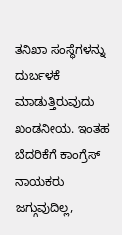ತನಿಖಾ ಸಂಸ್ಥೆಗಳನ್ನು ದುರ್ಬಳಕೆ ಮಾಡುತ್ತಿರುವುದು ಖಂಡನೀಯ. ಇಂತಹ ಬೆದರಿಕೆಗೆ ಕಾಂಗ್ರೆಸ್ ನಾಯಕರು ಜಗ್ಗುವುದಿಲ್ಲ,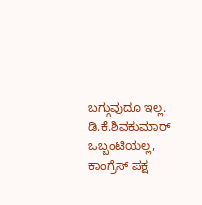ಬಗ್ಗುವುದೂ ಇಲ್ಲ. ಡಿ.ಕೆ.ಶಿವಕುಮಾರ್ ಒಬ್ಬಂಟಿಯಲ್ಲ, ಕಾಂಗ್ರೆಸ್ ಪಕ್ಷ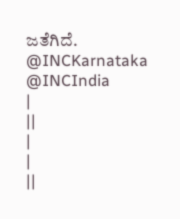ಜತೆಗಿದೆ.
@INCKarnataka
@INCIndia
|
||
|
|
||